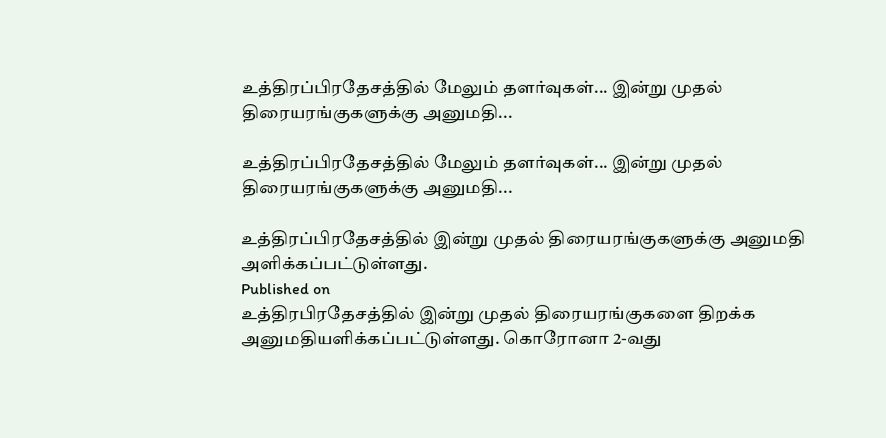உத்திரப்பிரதேசத்தில் மேலும் தளர்வுகள்... இன்று முதல் திரையரங்குகளுக்கு அனுமதி...

உத்திரப்பிரதேசத்தில் மேலும் தளர்வுகள்... இன்று முதல் திரையரங்குகளுக்கு அனுமதி...

உத்திரப்பிரதேசத்தில் இன்று முதல் திரையரங்குகளுக்கு அனுமதி அளிக்கப்பட்டுள்ளது.
Published on
உத்திரபிரதேசத்தில் இன்று முதல் திரையரங்குகளை திறக்க அனுமதியளிக்கப்பட்டுள்ளது. கொரோனா 2-வது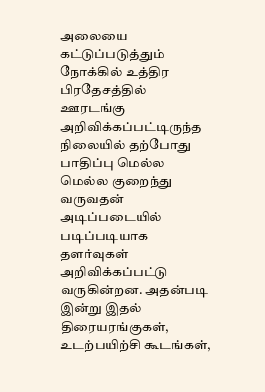அலையை கட்டுப்படுத்தும் நோக்கில் உத்திர பிரதேசத்தில் ஊரடங்கு அறிவிக்கப்பட்டிருந்த நிலையில் தற்போது பாதிப்பு மெல்ல மெல்ல குறைந்து வருவதன் அடிப்படையில் படிப்படியாக தளர்வுகள் அறிவிக்கப்பட்டு வருகின்றன. அதன்படி இன்று இதல் திரையரங்குகள், உடற்பயிற்சி கூடங்கள்,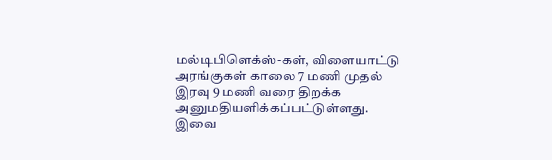மல்டிபிளெக்ஸ்-கள், விளையாட்டு அரங்குகள் காலை 7 மணி முதல் இரவு 9 மணி வரை திறக்க அனுமதியளிக்கப்பட்டுள்ளது.
இவை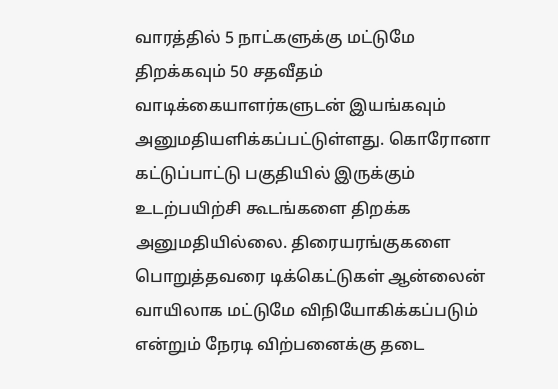வாரத்தில் 5 நாட்களுக்கு மட்டுமே திறக்கவும் 50 சதவீதம் வாடிக்கையாளர்களுடன் இயங்கவும் அனுமதியளிக்கப்பட்டுள்ளது. கொரோனா கட்டுப்பாட்டு பகுதியில் இருக்கும் உடற்பயிற்சி கூடங்களை திறக்க அனுமதியில்லை. திரையரங்குகளை பொறுத்தவரை டிக்கெட்டுகள் ஆன்லைன் வாயிலாக மட்டுமே விநியோகிக்கப்படும் என்றும் நேரடி விற்பனைக்கு தடை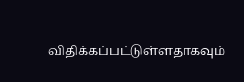விதிக்கப்பட்டுள்ளதாகவும்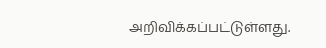அறிவிக்கப்பட்டுள்ளது.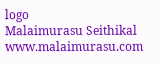logo
Malaimurasu Seithikal
www.malaimurasu.com